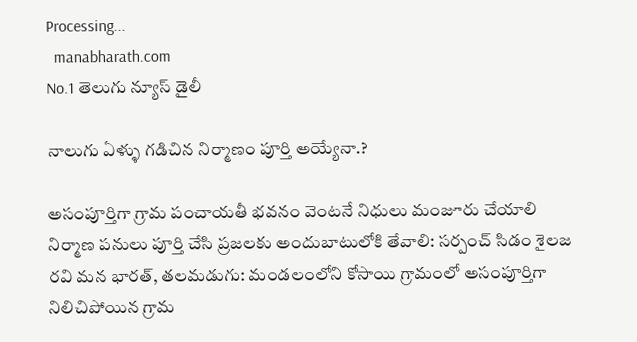Processing...
  manabharath.com
No.1 తెలుగు న్యూస్ డైలీ

నాలుగు ఏళ్ళు గడిచిన నిర్మాణం పూర్తి అయ్యేనా.?

అసంపూర్తిగా గ్రామ పంచాయతీ భవనం వెంటనే నిధులు మంజూరు చేయాలి నిర్మాణ పనులు పూర్తి చేసి ప్రజలకు అందుబాటులోకి తేవాలి: సర్పంచ్ సిడం శైలజ రవి మన భారత్, తలమడుగు: మండలంలోని కోసాయి గ్రామంలో అసంపూర్తిగా నిలిచిపోయిన గ్రామ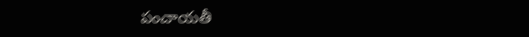పంచాయతీ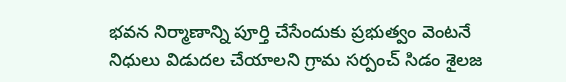భవన నిర్మాణాన్ని పూర్తి చేసేందుకు ప్రభుత్వం వెంటనే నిధులు విడుదల చేయాలని గ్రామ సర్పంచ్ సిడం శైలజ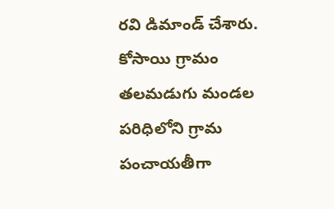రవి డిమాండ్ చేశారు. కోసాయి గ్రామం తలమడుగు మండల పరిధిలోని గ్రామ పంచాయతీగా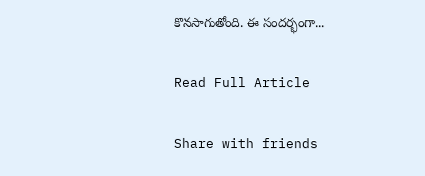కొనసాగుతోంది. ఈ సందర్భంగా...

Read Full Article

Share with friends